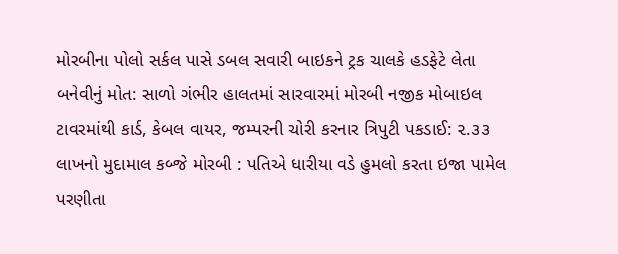મોરબીના પોલો સર્કલ પાસે ડબલ સવારી બાઇકને ટ્રક ચાલકે હડફેટે લેતા બનેવીનું મોત: સાળો ગંભીર હાલતમાં સારવારમાં મોરબી નજીક મોબાઇલ ટાવરમાંથી કાર્ડ, કેબલ વાયર, જમ્પરની ચોરી કરનાર ત્રિપુટી પકડાઈ: ૨.૩૩ લાખનો મુદામાલ કબ્જે મોરબી : પતિએ ધારીયા વડે હુમલો કરતા ઇજા પામેલ પરણીતા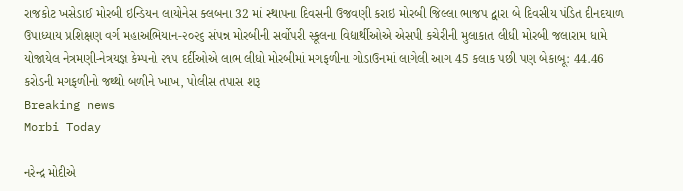રાજકોટ ખસેડાઈ મોરબી ઇન્ડિયન લાયોનેસ ક્લબના 32 માં સ્થાપના દિવસની ઉજવણી કરાઇ મોરબી જિલ્લા ભાજપ દ્વારા બે દિવસીય પંડિત દીનદયાળ ઉપાધ્યાય પ્રશિક્ષણ વર્ગ મહાઅભિયાન-૨૦૨૬ સંપન્ન મોરબીની સર્વોપરી સ્કૂલના વિદ્યાર્થીઓએ એસપી કચેરીની મુલાકાત લીધી મોરબી જલારામ ધામે યોજાયેલ નેત્રમણી-નેત્રયજ્ઞ કેમ્પનો ૨૧૫ દર્દીઓએ લાભ લીધો મોરબીમાં મગફળીના ગોડાઉનમાં લાગેલી આગ 45 કલાક પછી પણ બેકાબૂ: 44.46 કરોડની મગફળીનો જથ્થો બળીને ખાખ, પોલીસ તપાસ શરૂ
Breaking news
Morbi Today

નરેન્દ્ર મોદીએ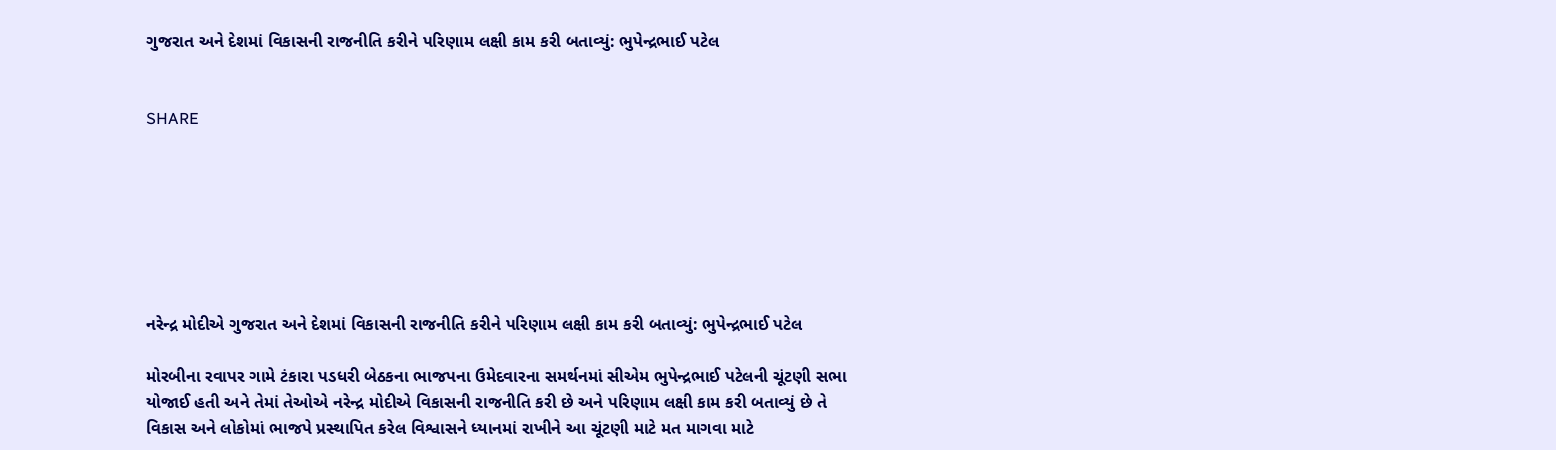ગુજરાત અને દેશમાં વિકાસની રાજનીતિ કરીને પરિણામ લક્ષી કામ કરી બતાવ્યું: ભુપેન્દ્રભાઈ પટેલ


SHARE







નરેન્દ્ર મોદીએ ગુજરાત અને દેશમાં વિકાસની રાજનીતિ કરીને પરિણામ લક્ષી કામ કરી બતાવ્યું: ભુપેન્દ્રભાઈ પટેલ

મોરબીના રવાપર ગામે ટંકારા પડધરી બેઠકના ભાજપના ઉમેદવારના સમર્થનમાં સીએમ ભુપેન્દ્રભાઈ પટેલની ચૂંટણી સભા યોજાઈ હતી અને તેમાં તેઓએ નરેન્દ્ર મોદીએ વિકાસની રાજનીતિ કરી છે અને પરિણામ લક્ષી કામ કરી બતાવ્યું છે તે વિકાસ અને લોકોમાં ભાજપે પ્રસ્થાપિત કરેલ વિશ્વાસને ધ્યાનમાં રાખીને આ ચૂંટણી માટે મત માગવા માટે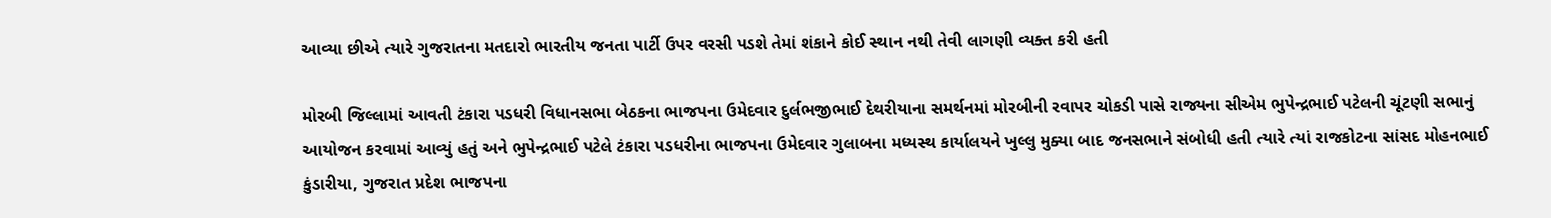આવ્યા છીએ ત્યારે ગુજરાતના મતદારો ભારતીય જનતા પાર્ટી ઉપર વરસી પડશે તેમાં શંકાને કોઈ સ્થાન નથી તેવી લાગણી વ્યક્ત કરી હતી

મોરબી જિલ્લામાં આવતી ટંકારા પડધરી વિધાનસભા બેઠકના ભાજપના ઉમેદવાર દુર્લભજીભાઈ દેથરીયાના સમર્થનમાં મોરબીની રવાપર ચોકડી પાસે રાજ્યના સીએમ ભુપેન્દ્રભાઈ પટેલની ચૂંટણી સભાનું આયોજન કરવામાં આવ્યું હતું અને ભુપેન્દ્રભાઈ પટેલે ટંકારા પડધરીના ભાજપના ઉમેદવાર ગુલાબના મધ્યસ્થ કાર્યાલયને ખુલ્લુ મુક્યા બાદ જનસભાને સંબોધી હતી ત્યારે ત્યાં રાજકોટના સાંસદ મોહનભાઈ કુંડારીયા, ગુજરાત પ્રદેશ ભાજપના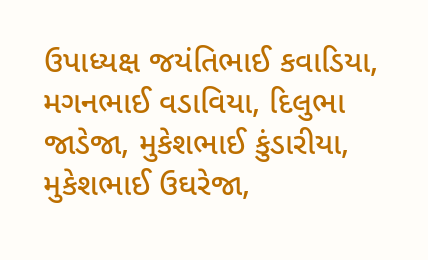ઉપાધ્યક્ષ જયંતિભાઈ કવાડિયા, મગનભાઈ વડાવિયા, દિલુભા જાડેજા, મુકેશભાઈ કુંડારીયા, મુકેશભાઈ ઉઘરેજા,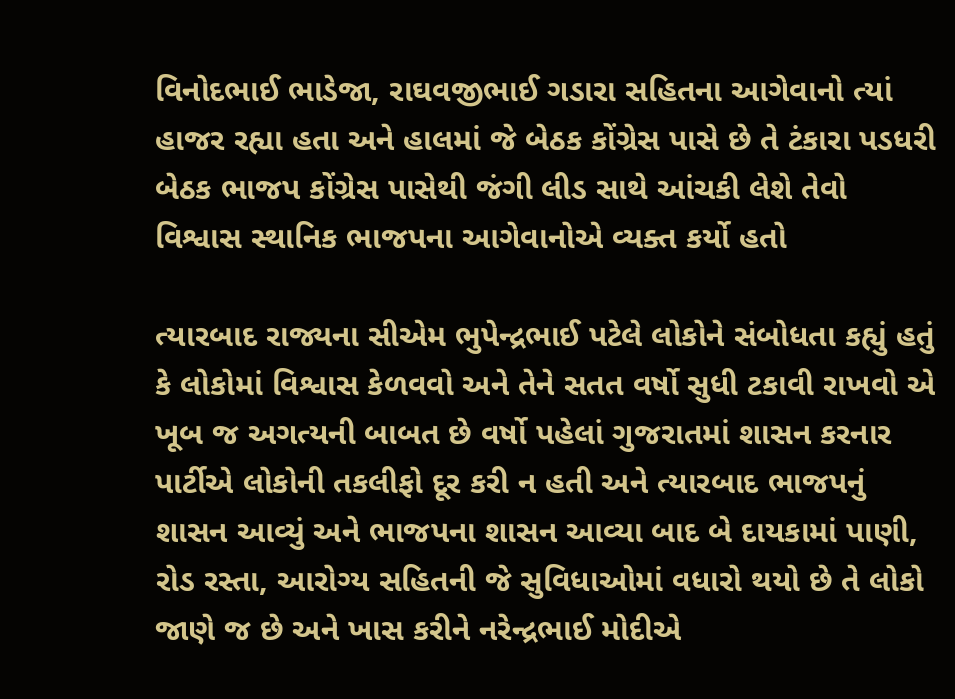વિનોદભાઈ ભાડેજા, રાઘવજીભાઈ ગડારા સહિતના આગેવાનો ત્યાં હાજર રહ્યા હતા અને હાલમાં જે બેઠક કોંગ્રેસ પાસે છે તે ટંકારા પડધરી બેઠક ભાજપ કોંગ્રેસ પાસેથી જંગી લીડ સાથે આંચકી લેશે તેવો વિશ્વાસ સ્થાનિક ભાજપના આગેવાનોએ વ્યક્ત કર્યો હતો

ત્યારબાદ રાજ્યના સીએમ ભુપેન્દ્રભાઈ પટેલે લોકોને સંબોધતા કહ્યું હતું કે લોકોમાં વિશ્વાસ કેળવવો અને તેને સતત વર્ષો સુધી ટકાવી રાખવો એ ખૂબ જ અગત્યની બાબત છે વર્ષો પહેલાં ગુજરાતમાં શાસન કરનાર પાર્ટીએ લોકોની તકલીફો દૂર કરી ન હતી અને ત્યારબાદ ભાજપનું શાસન આવ્યું અને ભાજપના શાસન આવ્યા બાદ બે દાયકામાં પાણી, રોડ રસ્તા, આરોગ્ય સહિતની જે સુવિધાઓમાં વધારો થયો છે તે લોકો જાણે જ છે અને ખાસ કરીને નરેન્દ્રભાઈ મોદીએ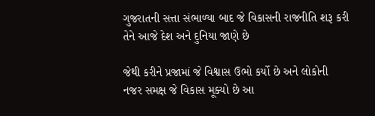ગુજરાતની સત્તા સંભાળ્યા બાદ જે વિકાસની રાજનીતિ શરૂ કરી તેને આજે દેશ અને દુનિયા જાણે છે

જેથી કરીને પ્રજામાં જે વિશ્વાસ ઉભો કર્યો છે અને લોકોની નજર સમક્ષ જે વિકાસ મૂક્યો છે આ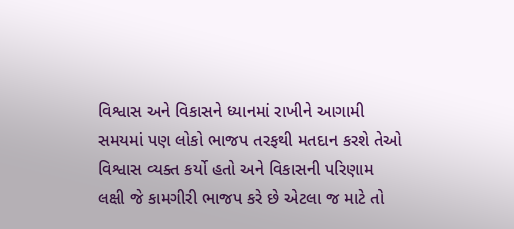વિશ્વાસ અને વિકાસને ધ્યાનમાં રાખીને આગામી સમયમાં પણ લોકો ભાજપ તરફથી મતદાન કરશે તેઓ વિશ્વાસ વ્યક્ત કર્યો હતો અને વિકાસની પરિણામ લક્ષી જે કામગીરી ભાજપ કરે છે એટલા જ માટે તો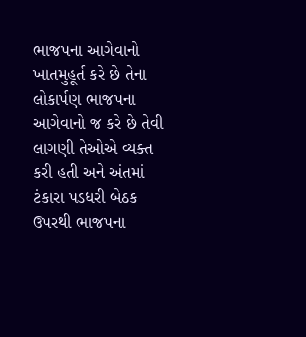ભાજપના આગેવાનો ખાતમુહૂર્ત કરે છે તેના લોકાર્પણ ભાજપના આગેવાનો જ કરે છે તેવી લાગણી તેઓએ વ્યક્ત કરી હતી અને અંતમાં ટંકારા પડધરી બેઠક ઉપરથી ભાજપના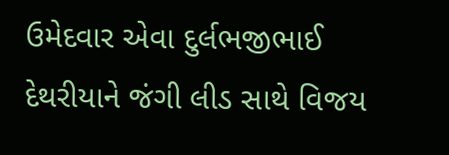ઉમેદવાર એવા દુર્લભજીભાઈ દેથરીયાને જંગી લીડ સાથે વિજય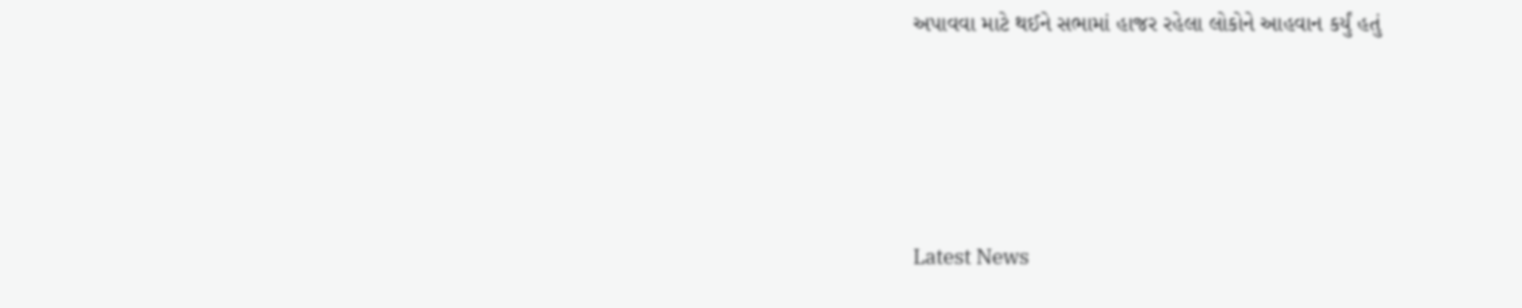અપાવવા માટે થઈને સભામાં હાજર રહેલા લોકોને આહવાન કર્યું હતું






Latest News